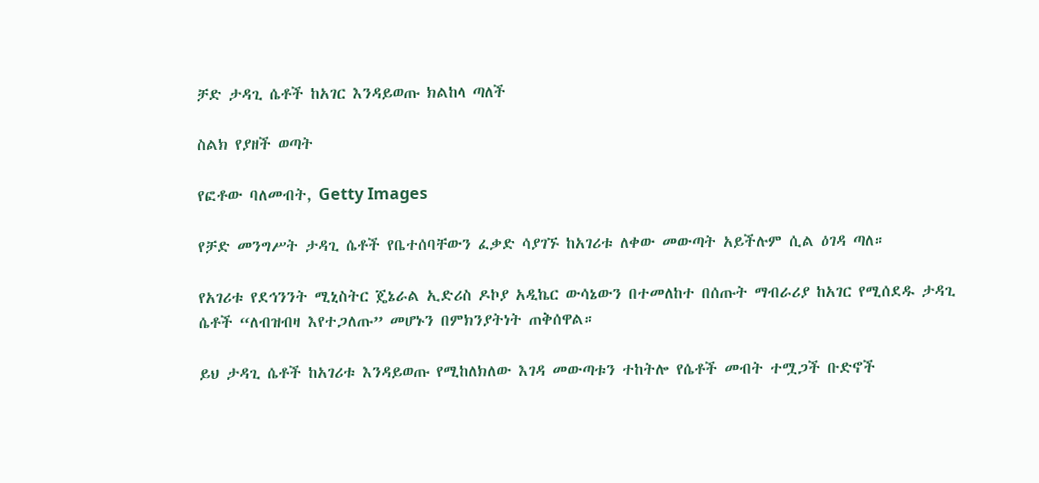ቻድ ታዳጊ ሴቶች ከአገር እንዳይወጡ ክልከላ ጣለች

ስልክ የያዘች ወጣት

የፎቶው ባለመብት, Getty Images

የቻድ መንግሥት ታዳጊ ሴቶች የቤተሰባቸውን ፈቃድ ሳያገኙ ከአገሪቱ ለቀው መውጣት አይችሉም ሲል ዕገዳ ጣለ።

የአገሪቱ የደኅንንት ሚኒስትር ጄኔራል ኢድሪስ ዶኮያ አዲኬር ውሳኔውን በተመለከተ በሰጡት ማብራሪያ ከአገር የሚሰደዱ ታዳጊ ሴቶች “ለብዝብዛ እየተጋለጡ” መሆኑን በምክንያትነት ጠቅሰዋል።

ይህ ታዳጊ ሴቶች ከአገሪቱ እንዳይወጡ የሚከለክለው እገዳ መውጣቱን ተከትሎ የሴቶች መብት ተሟጋች ቡድኖች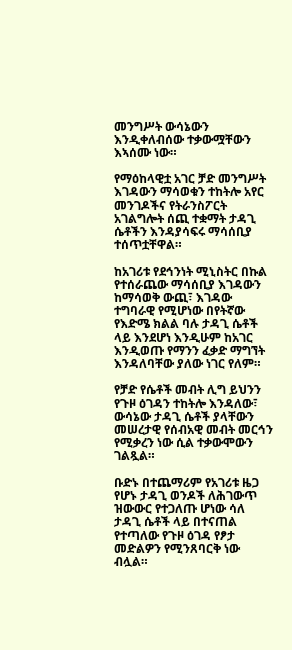መንግሥት ውሳኔውን እንዲቀለብሰው ተቃውሟቸውን እኣሰሙ ነው።

የማዕከላዊቷ አገር ቻድ መንግሥት እገዳውን ማሳወቁን ተከትሎ አየር መንገዶችና የትራንስፖርት አገልግሎት ሰጪ ተቋማት ታዳጊ ሴቶችን እንዳያሳፍሩ ማሳሰቢያ ተሰጥቷቸዋል።

ከአገሪቱ የደኅንነት ሚኒስትር በኩል የተሰራጨው ማሳሰቢያ እገዳውን ከማሳወቅ ውጪ፣ እገዳው ተግባራዊ የሚሆነው በየትኛው የእድሜ ክልል ባሉ ታዳጊ ሴቶች ላይ እንደሆነ እንዲሁም ከአገር እንዲወጡ የማንን ፈቃድ ማግኘት እንዳለባቸው ያለው ነገር የለም።

የቻድ የሴቶች መብት ሊግ ይህንን የጉዞ ዕገዳን ተከትሎ እንዳለው፣ ውሳኔው ታዳጊ ሴቶች ያላቸውን መሠረታዊ የሰብአዊ መብት መርኅን የሚቃረን ነው ሲል ተቃውሞውን ገልጿል።

ቡድኑ በተጨማሪም የአገሪቱ ዜጋ የሆኑ ታዳጊ ወንዶች ለሕገውጥ ዝውውር የተጋለጡ ሆነው ሳለ ታዳጊ ሴቶች ላይ በተናጠል የተጣለው የጉዞ ዕገዳ የፆታ መድልዎን የሚንጸባርቅ ነው ብሏል።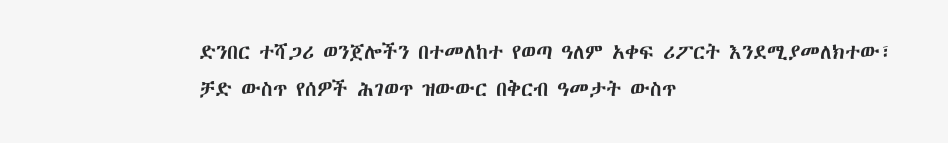ድንበር ተሻጋሪ ወንጀሎችን በተመለከተ የወጣ ዓለም አቀፍ ሪፖርት እንደሚያመለክተው፣ ቻድ ውስጥ የሰዎች ሕገወጥ ዝውውር በቅርብ ዓመታት ውስጥ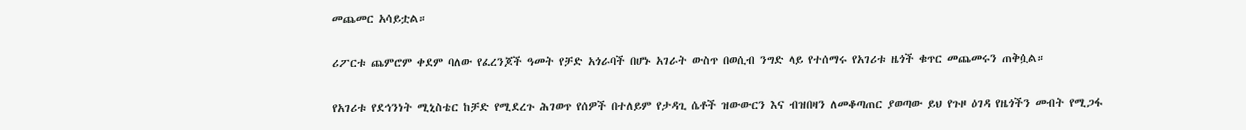መጨመር አሳይቷል።

ሪፖርቱ ጨምሮም ቀደም ባለው የፈረንጆች ዓመት የቻድ አጎራባች በሆኑ አገራት ውስጥ በወሲብ ንግድ ላይ የተሰማሩ የአገሪቱ ዜጎች ቁጥር መጨመሩን ጠቅሷል።

የአገሪቱ የደኅንነት ሚኒስቴር ከቻድ የሚደረጉ ሕገወጥ የሰዎች በተለይም የታዳጊ ሴቶች ዝውውርን እና ብዝበዛን ለመቆጣጠር ያወጣው ይህ የጉዞ ዕገዳ የዜጎችን መብት የሚጋፋ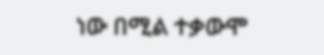ነው በሚል ተቃውሞ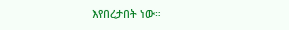እየበረታበት ነው።